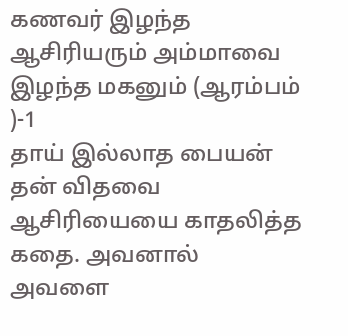கணவர் இழந்த ஆசிரியரும் அம்மாவை இழந்த மகனும் (ஆரம்பம் )-1
தாய் இல்லாத பையன் தன் விதவை ஆசிரியையை காதலித்த கதை. அவனால் அவளை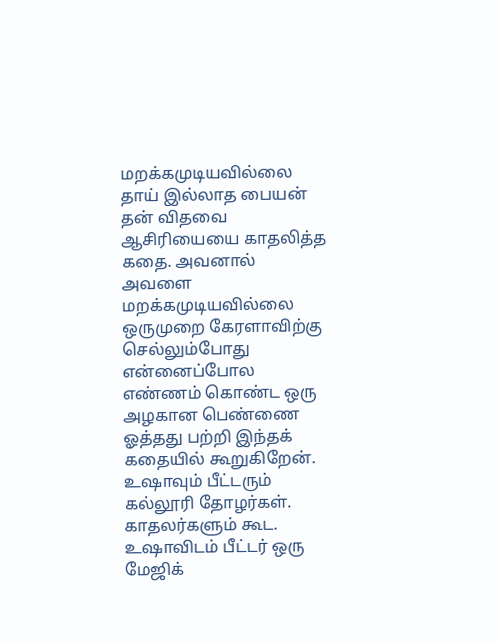மறக்கமுடியவில்லை
தாய் இல்லாத பையன் தன் விதவை ஆசிரியையை காதலித்த கதை. அவனால் அவளை மறக்கமுடியவில்லை
ஒருமுறை கேரளாவிற்கு செல்லும்போது என்னைப்போல எண்ணம் கொண்ட ஒரு அழகான பெண்ணை ஓத்தது பற்றி இந்தக் கதையில் கூறுகிறேன்.
உஷாவும் பீட்டரும் கல்லூரி தோழர்கள். காதலர்களும் கூட. உஷாவிடம் பீட்டர் ஒரு மேஜிக்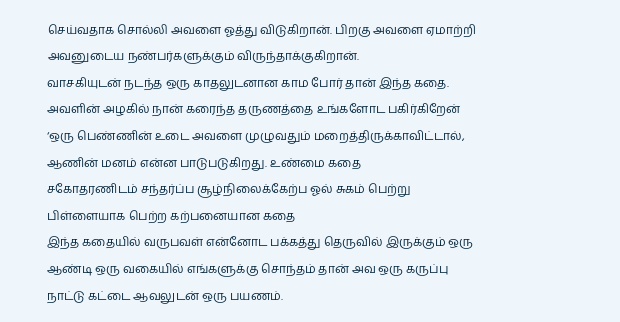செய்வதாக சொல்லி அவளை ஓத்து விடுகிறான். பிறகு அவளை ஏமாற்றி அவனுடைய நண்பர்களுக்கும் விருந்தாக்குகிறான்.
வாசகியுடன் நடந்த ஒரு காதலுடனான காம போர் தான் இந்த கதை. அவளின் அழகில் நான் கரைந்த தருணத்தை உங்களோட பகிர்கிறேன்
‘ஒரு பெண்ணின் உடை அவளை முழுவதும் மறைத்திருக்காவிட்டால், ஆணின் மனம் என்ன பாடுபடுகிறது. உண்மை கதை
சகோதரணிடம் சந்தர்ப்ப சூழ்நிலைக்கேற்ப ஓல் சுகம் பெற்று பிள்ளையாக பெற்ற கற்பனையான கதை
இந்த கதையில் வருபவள் என்னோட பக்கத்து தெருவில் இருக்கும் ஒரு ஆண்டி ஒரு வகையில் எங்களுக்கு சொந்தம் தான் அவ ஒரு கருப்பு நாட்டு கட்டை ஆவலுடன் ஒரு பயணம்.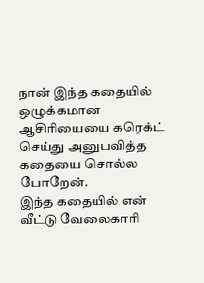நான் இந்த கதையில் ஒழுக்கமான ஆசிரியையை கரெக்ட் செய்து அனுபவித்த கதையை சொல்ல போறேன்.
இந்த கதையில் என் வீட்டு வேலைகாரி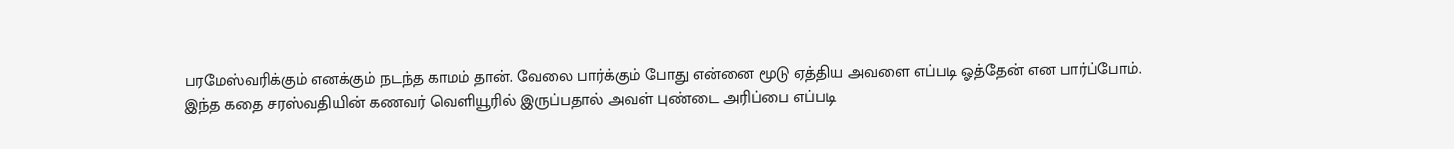பரமேஸ்வரிக்கும் எனக்கும் நடந்த காமம் தான். வேலை பார்க்கும் போது என்னை மூடு ஏத்திய அவளை எப்படி ஓத்தேன் என பார்ப்போம்.
இந்த கதை சரஸ்வதியின் கணவர் வெளியூரில் இருப்பதால் அவள் புண்டை அரிப்பை எப்படி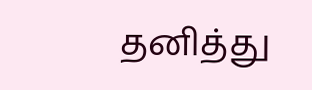தனித்து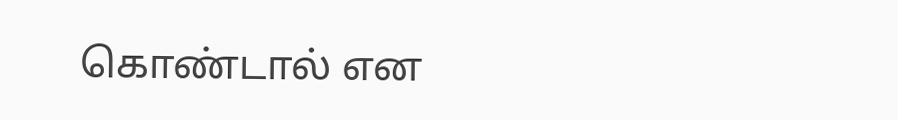கொண்டால் என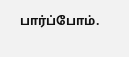பார்ப்போம்.